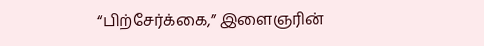“பிற்சேர்க்கை,” இளைஞரின்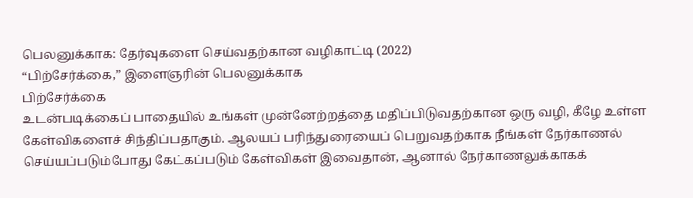பெலனுக்காக: தேர்வுகளை செய்வதற்கான வழிகாட்டி (2022)
“பிற்சேர்க்கை,” இளைஞரின் பெலனுக்காக
பிற்சேர்க்கை
உடன்படிக்கைப் பாதையில் உங்கள் முன்னேற்றத்தை மதிப்பிடுவதற்கான ஒரு வழி, கீழே உள்ள கேள்விகளைச் சிந்திப்பதாகும். ஆலயப் பரிந்துரையைப் பெறுவதற்காக நீங்கள் நேர்காணல் செய்யப்படும்போது கேட்கப்படும் கேள்விகள் இவைதான், ஆனால் நேர்காணலுக்காகக்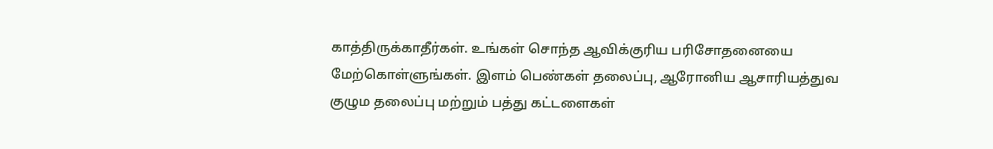காத்திருக்காதீர்கள். உங்கள் சொந்த ஆவிக்குரிய பரிசோதனையை மேற்கொள்ளுங்கள். இளம் பெண்கள் தலைப்பு, ஆரோனிய ஆசாரியத்துவ குழும தலைப்பு மற்றும் பத்து கட்டளைகள்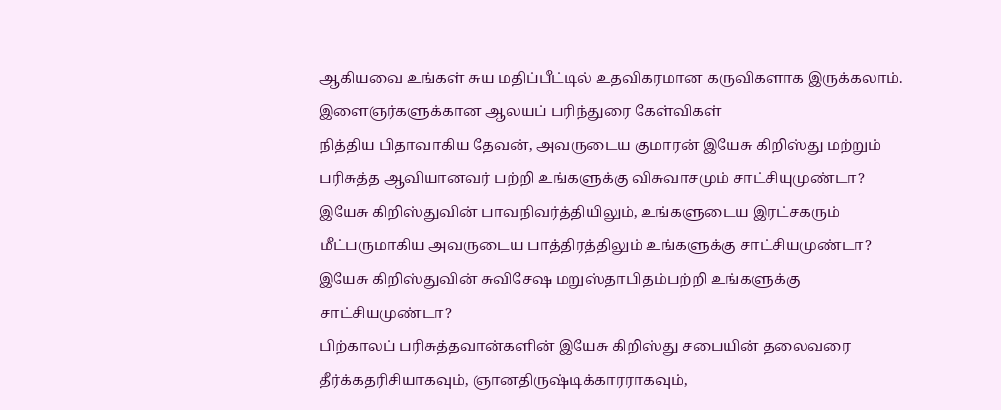ஆகியவை உங்கள் சுய மதிப்பீட்டில் உதவிகரமான கருவிகளாக இருக்கலாம்.
இளைஞர்களுக்கான ஆலயப் பரிந்துரை கேள்விகள்
நித்திய பிதாவாகிய தேவன், அவருடைய குமாரன் இயேசு கிறிஸ்து மற்றும் பரிசுத்த ஆவியானவர் பற்றி உங்களுக்கு விசுவாசமும் சாட்சியுமுண்டா?
இயேசு கிறிஸ்துவின் பாவநிவர்த்தியிலும், உங்களுடைய இரட்சகரும் மீட்பருமாகிய அவருடைய பாத்திரத்திலும் உங்களுக்கு சாட்சியமுண்டா?
இயேசு கிறிஸ்துவின் சுவிசேஷ மறுஸ்தாபிதம்பற்றி உங்களுக்கு சாட்சியமுண்டா?
பிற்காலப் பரிசுத்தவான்களின் இயேசு கிறிஸ்து சபையின் தலைவரை தீர்க்கதரிசியாகவும், ஞானதிருஷ்டிக்காரராகவும்,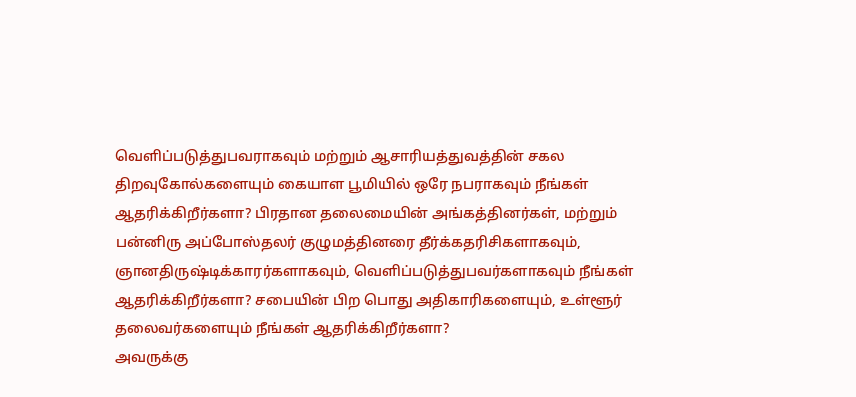வெளிப்படுத்துபவராகவும் மற்றும் ஆசாரியத்துவத்தின் சகல திறவுகோல்களையும் கையாள பூமியில் ஒரே நபராகவும் நீங்கள் ஆதரிக்கிறீர்களா? பிரதான தலைமையின் அங்கத்தினர்கள், மற்றும் பன்னிரு அப்போஸ்தலர் குழுமத்தினரை தீர்க்கதரிசிகளாகவும், ஞானதிருஷ்டிக்காரர்களாகவும், வெளிப்படுத்துபவர்களாகவும் நீங்கள் ஆதரிக்கிறீர்களா? சபையின் பிற பொது அதிகாரிகளையும், உள்ளூர் தலைவர்களையும் நீங்கள் ஆதரிக்கிறீர்களா?
அவருக்கு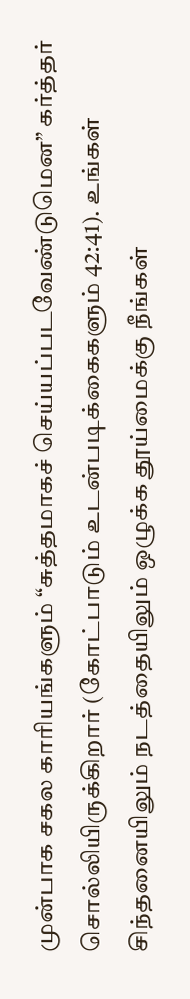முன்பாக சகல காரியங்களும் “சுத்தமாகச் செய்யப்படவேண்டுமென” கர்த்தர் சொல்லியிருக்கிறார் (கோட்பாடும் உடன்படிக்கைகளும் 42:41). உங்கள் சிந்தனையிலும் நடத்தையிலும் ஒழுக்க தூய்மைக்கு நீங்கள்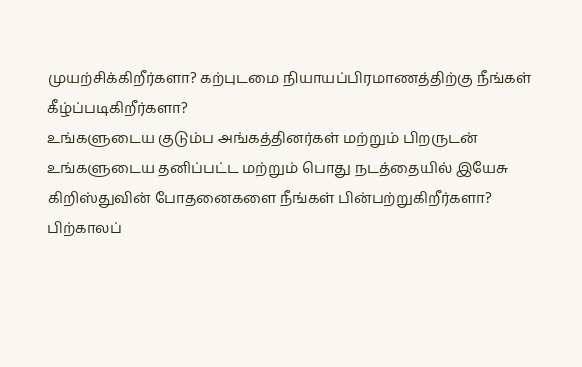முயற்சிக்கிறீர்களா? கற்புடமை நியாயப்பிரமாணத்திற்கு நீங்கள் கீழ்ப்படிகிறீர்களா?
உங்களுடைய குடும்ப அங்கத்தினர்கள் மற்றும் பிறருடன் உங்களுடைய தனிப்பட்ட மற்றும் பொது நடத்தையில் இயேசு கிறிஸ்துவின் போதனைகளை நீங்கள் பின்பற்றுகிறீர்களா?
பிற்காலப்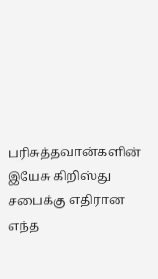பரிசுத்தவான்களின் இயேசு கிறிஸ்து சபைக்கு எதிரான எந்த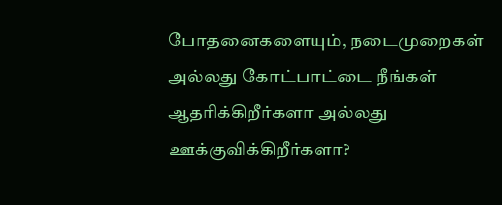போதனைகளையும், நடைமுறைகள் அல்லது கோட்பாட்டை நீங்கள் ஆதரிக்கிறீர்களா அல்லது ஊக்குவிக்கிறீர்களா?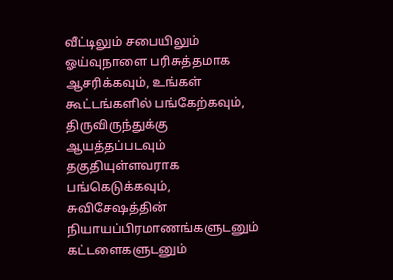வீட்டிலும் சபையிலும் ஓய்வுநாளை பரிசுத்தமாக ஆசரிக்கவும், உங்கள் கூட்டங்களில் பங்கேற்கவும், திருவிருந்துக்கு ஆயத்தப்படவும் தகுதியுள்ளவராக பங்கெடுக்கவும், சுவிசேஷத்தின் நியாயப்பிரமாணங்களுடனும் கட்டளைகளுடனும்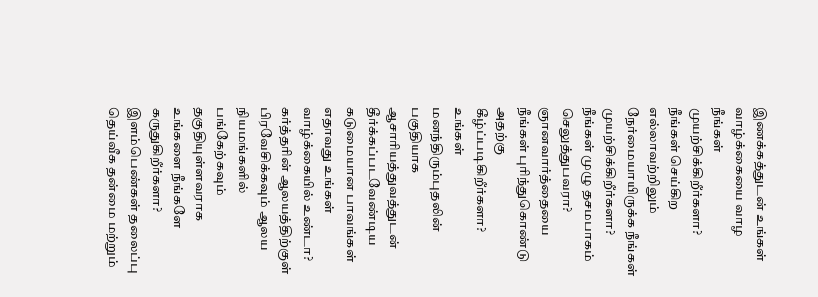இணக்கத்துடன் உங்கள் வாழ்க்கையை வாழ நீங்கள் முயற்சிக்கிறீர்களா?
நீங்கள் செய்கிற எல்லாவற்றிலும் நேர்மையாயிருக்க நீங்கள் முயற்சிக்கிறீர்களா?
நீங்கள் முழு தசமபாகம் செலுத்துபவரா?
ஞானவார்த்தையை நீங்கள் புரிந்துகொண்டு அதற்கு கீழ்ப்படிகிறீர்களா?
உங்கள் மனந்திரும்புதலின் பகுதியாக ஆசாரியத்துவத்துடன் தீர்க்கப்படவேண்டிய கடுமையான பாவங்கள் எதாவது உங்கள் வாழ்க்கையில் உண்டா?
கர்த்தரின் ஆலயத்திற்குள் பிரவேசிக்கவும் ஆலய நியமங்களில் பங்கேற்கவும் தகுதியுள்ளவராக உங்களை நீங்களே கருதுகிறீர்களா?
இளம்பெண்கள் தலைப்பு
தெய்வீக தன்மை மற்றும்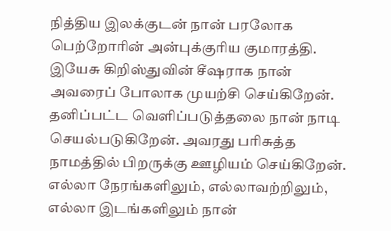நித்திய இலக்குடன் நான் பரலோக பெற்றோரின் அன்புக்குரிய குமாரத்தி.
இயேசு கிறிஸ்துவின் சீஷராக நான் அவரைப் போலாக முயற்சி செய்கிறேன். தனிப்பட்ட வெளிப்படுத்தலை நான் நாடி செயல்படுகிறேன். அவரது பரிசுத்த நாமத்தில் பிறருக்கு ஊழியம் செய்கிறேன்.
எல்லா நேரங்களிலும், எல்லாவற்றிலும், எல்லா இடங்களிலும் நான்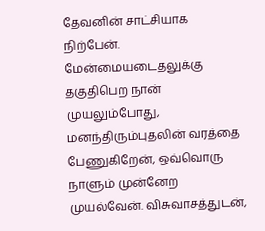தேவனின் சாட்சியாக நிற்பேன்.
மேன்மையடைதலுக்கு தகுதிபெற நான் முயலும்போது, மனந்திரும்புதலின் வரத்தை பேணுகிறேன், ஒவ்வொரு நாளும் முன்னேற முயல்வேன். விசுவாசத்துடன்,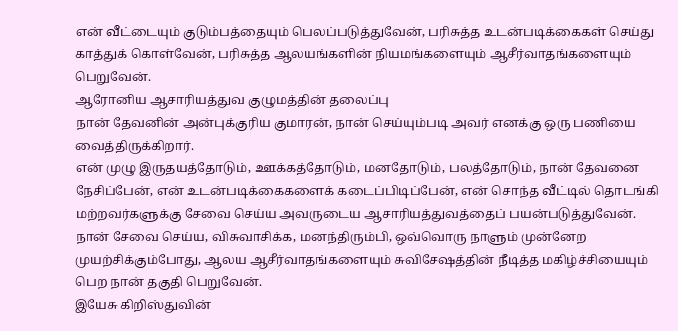என் வீட்டையும் குடும்பத்தையும் பெலப்படுத்துவேன், பரிசுத்த உடன்படிக்கைகள் செய்து காத்துக் கொள்வேன், பரிசுத்த ஆலயங்களின் நியமங்களையும் ஆசீர்வாதங்களையும் பெறுவேன்.
ஆரோனிய ஆசாரியத்துவ குழுமத்தின் தலைப்பு
நான் தேவனின் அன்புக்குரிய குமாரன், நான் செய்யும்படி அவர் எனக்கு ஒரு பணியை வைத்திருக்கிறார்.
என் முழு இருதயத்தோடும், ஊக்கத்தோடும், மனதோடும், பலத்தோடும், நான் தேவனை நேசிப்பேன், என் உடன்படிக்கைகளைக் கடைப்பிடிப்பேன், என் சொந்த வீட்டில் தொடங்கி மற்றவர்களுக்கு சேவை செய்ய அவருடைய ஆசாரியத்துவத்தைப் பயன்படுத்துவேன்.
நான் சேவை செய்ய, விசுவாசிக்க, மனந்திரும்பி, ஒவ்வொரு நாளும் முன்னேற முயற்சிக்கும்போது, ஆலய ஆசீர்வாதங்களையும் சுவிசேஷத்தின் நீடித்த மகிழ்ச்சியையும் பெற நான் தகுதி பெறுவேன்.
இயேசு கிறிஸ்துவின்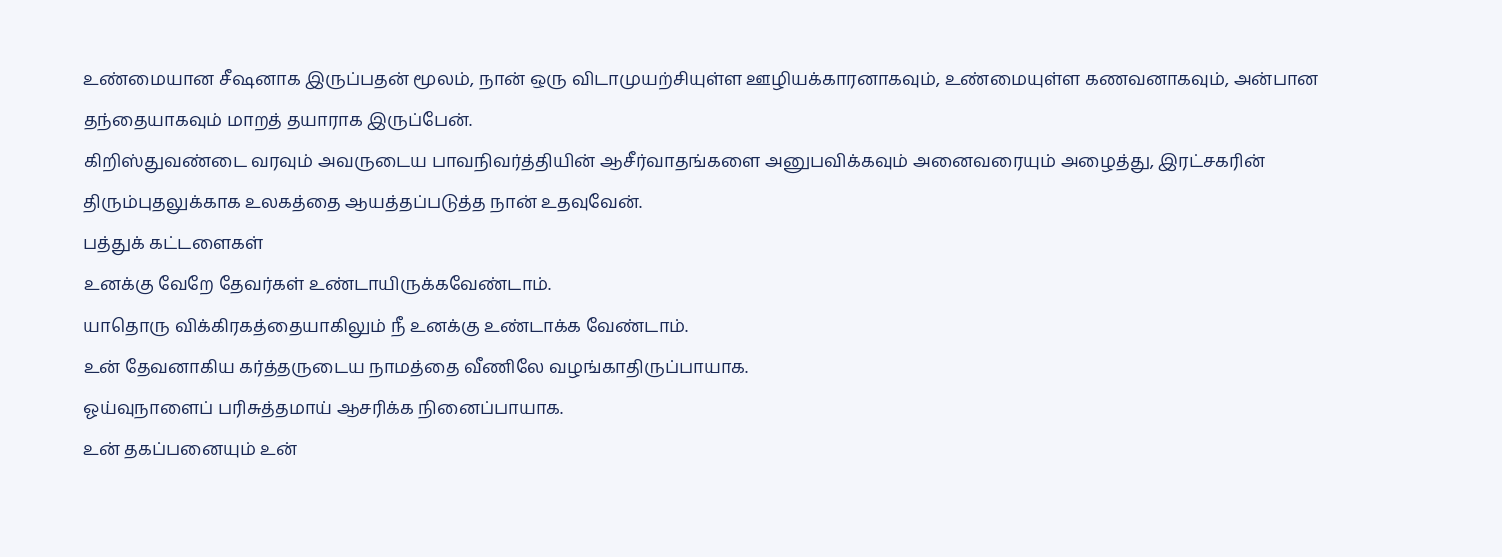உண்மையான சீஷனாக இருப்பதன் மூலம், நான் ஒரு விடாமுயற்சியுள்ள ஊழியக்காரனாகவும், உண்மையுள்ள கணவனாகவும், அன்பான தந்தையாகவும் மாறத் தயாராக இருப்பேன்.
கிறிஸ்துவண்டை வரவும் அவருடைய பாவநிவர்த்தியின் ஆசீர்வாதங்களை அனுபவிக்கவும் அனைவரையும் அழைத்து, இரட்சகரின் திரும்புதலுக்காக உலகத்தை ஆயத்தப்படுத்த நான் உதவுவேன்.
பத்துக் கட்டளைகள்
உனக்கு வேறே தேவர்கள் உண்டாயிருக்கவேண்டாம்.
யாதொரு விக்கிரகத்தையாகிலும் நீ உனக்கு உண்டாக்க வேண்டாம்.
உன் தேவனாகிய கர்த்தருடைய நாமத்தை வீணிலே வழங்காதிருப்பாயாக.
ஓய்வுநாளைப் பரிசுத்தமாய் ஆசரிக்க நினைப்பாயாக.
உன் தகப்பனையும் உன்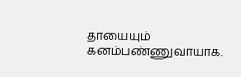தாயையும் கனம்பண்ணுவாயாக.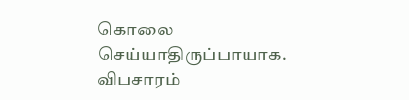கொலை செய்யாதிருப்பாயாக.
விபசாரம்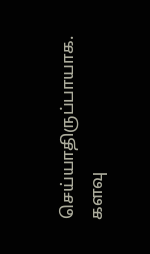செய்யாதிருப்பாயாக.
களவு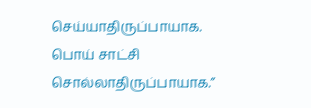செய்யாதிருப்பாயாக.
பொய் சாட்சி சொல்லாதிருப்பாயாக.”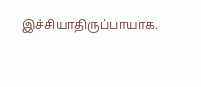இச்சியாதிருப்பாயாக.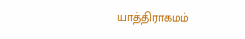யாத்திராகமம்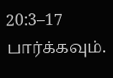20:3–17 பார்க்கவும்.